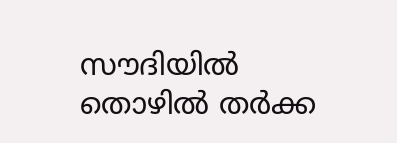സൗദിയിൽ തൊഴിൽ തർക്ക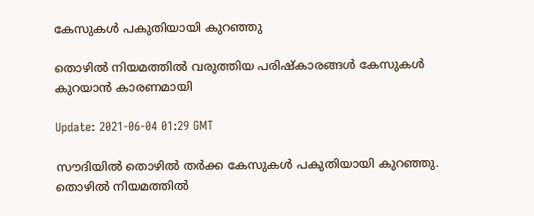കേസുകൾ പകുതിയായി കുറഞ്ഞു

തൊഴിൽ നിയമത്തിൽ വരുത്തിയ പരിഷ്കാരങ്ങൾ കേസുകൾ കുറയാൻ കാരണമായി

Update: 2021-06-04 01:29 GMT

സൗദിയിൽ തൊഴിൽ തർക്ക കേസുകൾ പകുതിയായി കുറഞ്ഞു. തൊഴിൽ നിയമത്തിൽ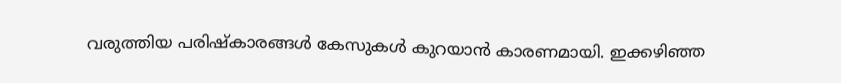വരുത്തിയ പരിഷ്കാരങ്ങൾ കേസുകൾ കുറയാൻ കാരണമായി. ഇക്കഴിഞ്ഞ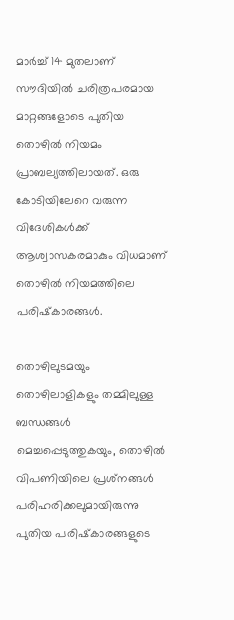മാർച്ച് 14 മുതലാണ് സൗദിയിൽ ചരിത്രപരമായ മാറ്റങ്ങളോടെ പുതിയ തൊഴിൽ നിയമം പ്രാബല്യത്തിലായത്. ഒരു കോടിയിലേറെ വരുന്ന വിദേശികൾക്ക് ആശ്വാസകരമാകും വിധമാണ് തൊഴിൽ നിയമത്തിലെ പരിഷ്‌കാരങ്ങൾ.

തൊഴിലുടമയും തൊഴിലാളികളും തമ്മിലുള്ള ബന്ധങ്ങൾ മെച്ചപ്പെടുത്തുകയും, തൊഴിൽ വിപണിയിലെ പ്രശ്‌നങ്ങൾ പരിഹരിക്കലുമായിരുന്നു പുതിയ പരിഷ്‌കാരങ്ങളുടെ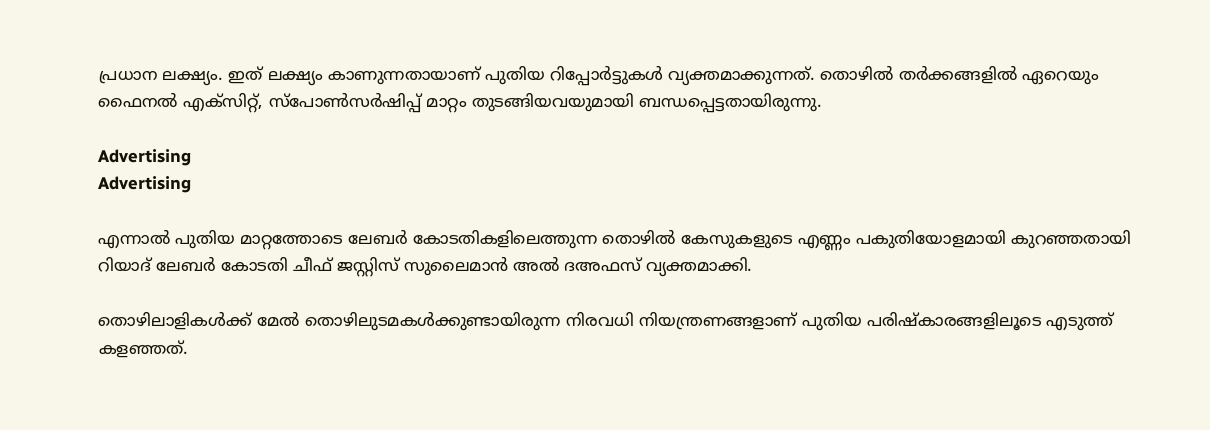പ്രധാന ലക്ഷ്യം. ഇത് ലക്ഷ്യം കാണുന്നതായാണ് പുതിയ റിപ്പോർട്ടുകൾ വ്യക്തമാക്കുന്നത്. തൊഴിൽ തർക്കങ്ങളിൽ ഏറെയും ഫൈനൽ എക്‌സിറ്റ്, സ്‌പോൺസർഷിപ്പ് മാറ്റം തുടങ്ങിയവയുമായി ബന്ധപ്പെട്ടതായിരുന്നു.

Advertising
Advertising

എന്നാൽ പുതിയ മാറ്റത്തോടെ ലേബർ കോടതികളിലെത്തുന്ന തൊഴിൽ കേസുകളുടെ എണ്ണം പകുതിയോളമായി കുറഞ്ഞതായി റിയാദ് ലേബർ കോടതി ചീഫ് ജസ്റ്റിസ് സുലൈമാൻ അൽ ദഅഫസ് വ്യക്തമാക്കി.

തൊഴിലാളികൾക്ക് മേൽ തൊഴിലുടമകൾക്കുണ്ടായിരുന്ന നിരവധി നിയന്ത്രണങ്ങളാണ് പുതിയ പരിഷ്‌കാരങ്ങളിലൂടെ എടുത്ത് കളഞ്ഞത്.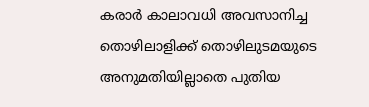കരാർ കാലാവധി അവസാനിച്ച തൊഴിലാളിക്ക് തൊഴിലുടമയുടെ അനുമതിയില്ലാതെ പുതിയ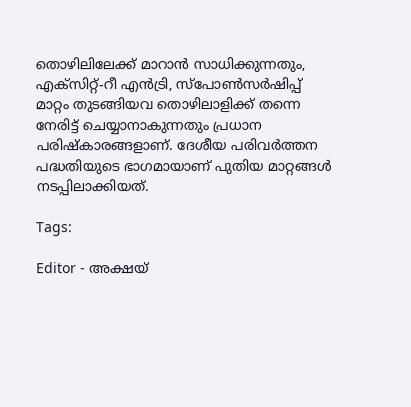തൊഴിലിലേക്ക് മാറാൻ സാധിക്കുന്നതും, എക്‌സിറ്റ്-റീ എൻട്രി, സ്‌പോൺസർഷിപ്പ് മാറ്റം തുടങ്ങിയവ തൊഴിലാളിക്ക് തന്നെ നേരിട്ട് ചെയ്യാനാകുന്നതും പ്രധാന പരിഷ്‌കാരങ്ങളാണ്. ദേശീയ പരിവർത്തന പദ്ധതിയുടെ ഭാഗമായാണ് പുതിയ മാറ്റങ്ങൾ നടപ്പിലാക്കിയത്.

Tags:

Editor - അക്ഷയ്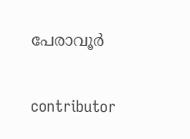പേരാവൂർ

contributor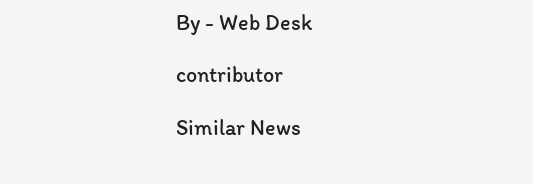By - Web Desk

contributor

Similar News